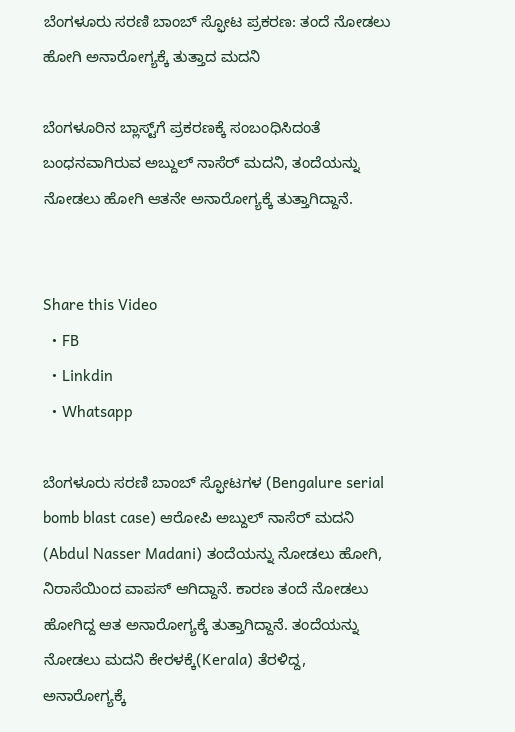ಬೆಂಗಳೂರು ಸರಣಿ ಬಾಂಬ್ ಸ್ಫೋಟ ಪ್ರಕರಣ: ತಂದೆ ನೋಡಲು ಹೋಗಿ ಅನಾರೋಗ್ಯಕ್ಕೆ ತುತ್ತಾದ ಮದನಿ

ಬೆಂಗಳೂರಿನ ಬ್ಲಾಸ್ಟ್‌ಗೆ ಪ್ರಕರಣಕ್ಕೆ ಸಂಬಂಧಿಸಿದಂತೆ ಬಂಧನವಾಗಿರುವ ಅಬ್ದುಲ್‌ ನಾಸೆರ್‌ ಮದನಿ, ತಂದೆಯನ್ನು ನೋಡಲು ಹೋಗಿ ಆತನೇ ಅನಾರೋಗ್ಯಕ್ಕೆ ತುತ್ತಾಗಿದ್ದಾನೆ.


Share this Video
  • FB
  • Linkdin
  • Whatsapp

ಬೆಂಗಳೂರು ಸರಣಿ ಬಾಂಬ್ ಸ್ಫೋಟಗಳ (Bengalure serial bomb blast case) ಆರೋಪಿ ಅಬ್ದುಲ್ ನಾಸೆರ್ ಮದನಿ (Abdul Nasser Madani) ತಂದೆಯನ್ನು ನೋಡಲು ಹೋಗಿ, ನಿರಾಸೆಯಿಂದ ವಾಪಸ್‌ ಆಗಿದ್ದಾನೆ. ಕಾರಣ ತಂದೆ ನೋಡಲು ಹೋಗಿದ್ದ ಆತ ಅನಾರೋಗ್ಯಕ್ಕೆ ತುತ್ತಾಗಿದ್ದಾನೆ. ತಂದೆಯನ್ನು ನೋಡಲು ಮದನಿ ಕೇರಳಕ್ಕೆ(Kerala) ತೆರಳಿದ್ದ, ಅನಾರೋಗ್ಯಕ್ಕೆ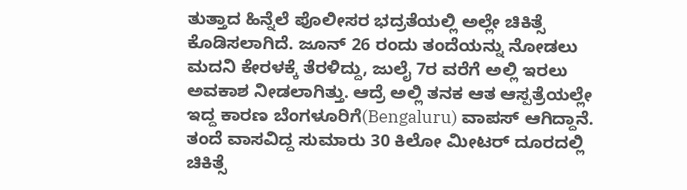ತುತ್ತಾದ ಹಿನ್ನೆಲೆ ಪೊಲೀಸರ ಭದ್ರತೆಯಲ್ಲಿ ಅಲ್ಲೇ ಚಿಕಿತ್ಸೆ ಕೊಡಿಸಲಾಗಿದೆ. ಜೂನ್‌ 26 ರಂದು ತಂದೆಯನ್ನು ನೋಡಲು ಮದನಿ ಕೇರಳಕ್ಕೆ ತೆರಳಿದ್ದು, ಜುಲೈ 7ರ ವರೆಗೆ ಅಲ್ಲಿ ಇರಲು ಅವಕಾಶ ನೀಡಲಾಗಿತ್ತು. ಆದ್ರೆ ಅಲ್ಲಿ ತನಕ ಆತ ಆಸ್ಪತ್ರೆಯಲ್ಲೇ ಇದ್ದ ಕಾರಣ ಬೆಂಗಳೂರಿಗೆ(Bengaluru) ವಾಪಸ್‌ ಆಗಿದ್ದಾನೆ. ತಂದೆ ವಾಸವಿದ್ದ ಸುಮಾರು 30 ಕಿಲೋ ಮೀಟರ್‌ ದೂರದಲ್ಲಿ ಚಿಕಿತ್ಸೆ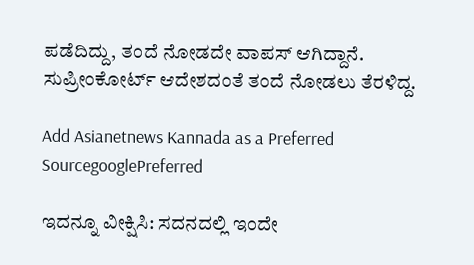ಪಡೆದಿದ್ದು, ತಂದೆ ನೋಡದೇ ವಾಪಸ್‌ ಆಗಿದ್ದಾನೆ. ಸುಪ್ರೀಂಕೋರ್ಟ್ ಆದೇಶದಂತೆ ತಂದೆ ನೋಡಲು ತೆರಳಿದ್ದ.

Add Asianetnews Kannada as a Preferred SourcegooglePreferred

ಇದನ್ನೂ ವೀಕ್ಷಿಸಿ: ಸದನದಲ್ಲಿ ಇಂದೇ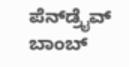ಪೆನ್‌ಡ್ರೈವ್‌ ಬಾಂಬ್‌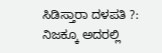ಸಿಡಿಸ್ತಾರಾ ದಳಪತಿ ?: ನಿಜಕ್ಕೂ ಅದರಲ್ಲಿ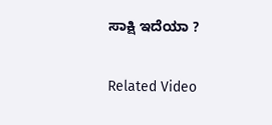ಸಾಕ್ಷಿ ಇದೆಯಾ ?

Related Video